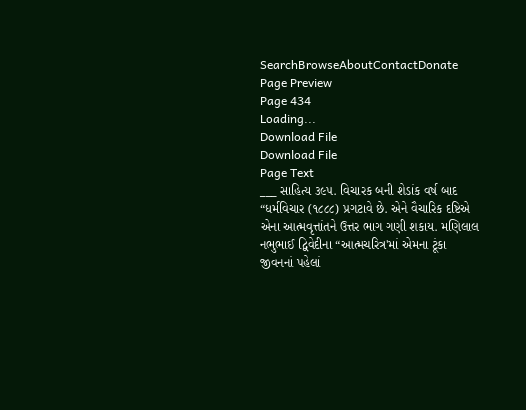SearchBrowseAboutContactDonate
Page Preview
Page 434
Loading...
Download File
Download File
Page Text
___ સાહિત્ય ૩૯૫. વિચારક બની શેડાંક વર્ષ બાદ “ધર્મવિચાર (૧૮૮૮) પ્રગટાવે છે. એને વૈચારિક દષ્ટિએ એના આત્મવૃત્તાંતને ઉત્તર ભાગ ગણી શકાય. મણિલાલ નભુભાઈ દ્વિવેદીના “આત્મચરિત્ર'માં એમના ટૂંકા જીવનનાં પહેલાં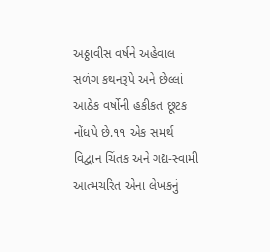અઠ્ઠાવીસ વર્ષને અહેવાલ સળંગ કથનરૂપે અને છેલ્લાં આઠેક વર્ષોની હકીકત છૂટક નોંધપે છે.૧૧ એક સમર્થ વિદ્વાન ચિંતક અને ગદ્ય-સ્વામી આત્મચરિત એના લેખકનું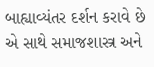બાહ્યાવ્યંતર દર્શન કરાવે છે એ સાથે સમાજશાસ્ત્ર અને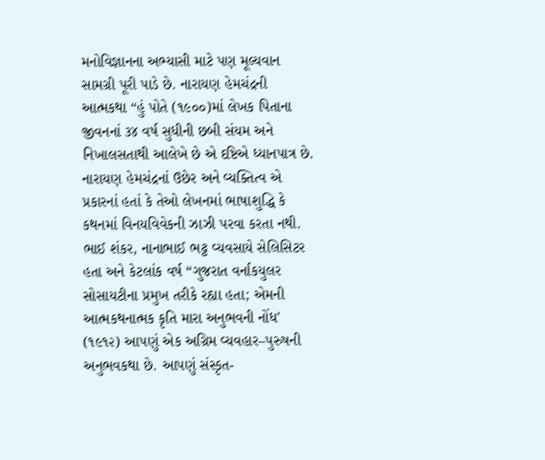મનોવિજ્ઞાનના અભ્યાસી માટે પણ મૂલ્યવાન સામગ્રી પૂરી પાડે છે. નારાયણ હેમચંદ્રની આત્મકથા “હું પોતે (૧૯૦૦)માં લેખક પિતાના જીવનનાં ૩૪ વર્ષ સુધીની છબી સંયમ અને નિખાલસતાથી આલેખે છે એ દષ્ટિએ ધ્યાનપાત્ર છે. નારાયણ હેમચંદ્રનાં ઉછેર અને વ્યક્તિત્વ એ પ્રકારનાં હતાં કે તેઓ લેખનમાં ભાષાશુદ્ધિ કે કથનમાં વિનયવિવેકની ઝાઝી પરવા કરતા નથી. ભાઈ શંકર, નાનાભાઈ ભટ્ટ વ્યવસાયે સેલિસિટર હતા અને કેટલાંક વર્ષ “ગુજરાત વર્નાકયુલર સોસાયટીના પ્રમુખ તરીકે રહ્યા હતા; એમની આત્મકથનાત્મક કૃતિ મારા અનુભવની નોંધ' (૧૯૧૨) આપણું એક અગ્રિમ વ્યવહાર–પુરુષની અનુભવકથા છે. આપણું સંસ્કૃત-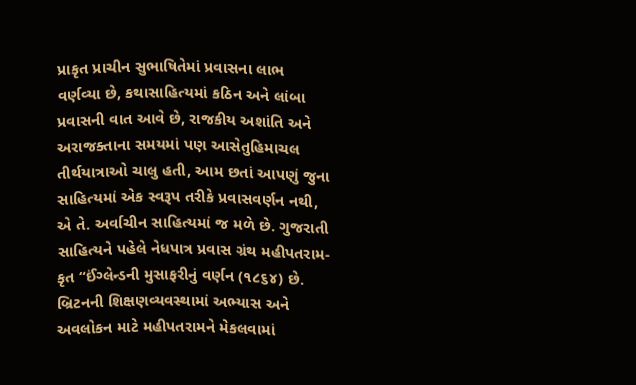પ્રાકૃત પ્રાચીન સુભાષિતેમાં પ્રવાસના લાભ વર્ણવ્યા છે, કથાસાહિત્યમાં કઠિન અને લાંબા પ્રવાસની વાત આવે છે, રાજકીય અશાંતિ અને અરાજક્તાના સમયમાં પણ આસેતુહિમાચલ તીર્થયાત્રાઓ ચાલુ હતી, આમ છતાં આપણું જુના સાહિત્યમાં એક સ્વરૂપ તરીકે પ્રવાસવર્ણન નથી, એ તે. અર્વાચીન સાહિત્યમાં જ મળે છે. ગુજરાતી સાહિત્યને પહેલે નેધપાત્ર પ્રવાસ ગ્રંથ મહીપતરામ-કૃત “ઈંગ્લેન્ડની મુસાફરીનું વર્ણન (૧૮૬૪) છે. બ્રિટનની શિક્ષણવ્યવસ્થામાં અભ્યાસ અને અવલોકન માટે મહીપતરામને મેકલવામાં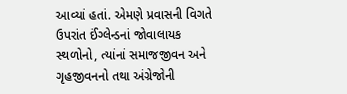આવ્યાં હતાં. એમણે પ્રવાસની વિગતે ઉપરાંત ઈંગ્લેન્ડનાં જોવાલાયક સ્થળોનો, ત્યાંનાં સમાજજીવન અને ગૃહજીવનનો તથા અંગ્રેજોની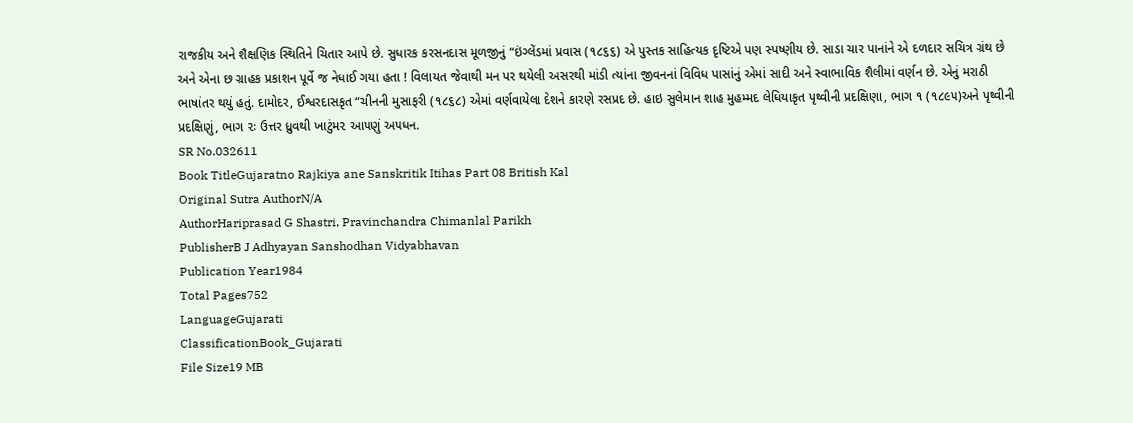રાજકીય અને શૈક્ષણિક સ્થિતિને ચિતાર આપે છે. સુધારક કરસનદાસ મૂળજીનું “ઇંગ્લેંડમાં પ્રવાસ (૧૮૬૬) એ પુસ્તક સાહિત્યક દૃષ્ટિએ પણ સ્પષ્ણીય છે. સાડા ચાર પાનાંને એ દળદાર સચિત્ર ગ્રંથ છે અને એના છ ગ્રાહક પ્રકાશન પૂર્વે જ નેધાઈ ગયા હતા ! વિલાયત જેવાથી મન પર થયેલી અસરથી માંડી ત્યાંના જીવનનાં વિવિધ પાસાંનું એમાં સાદી અને સ્વાભાવિક શૈલીમાં વર્ણન છે. એનું મરાઠી ભાષાંતર થયું હતું. દામોદર, ઈશ્વરદાસકૃત “ચીનની મુસાફરી (૧૮૬૮) એમાં વર્ણવાયેલા દેશને કારણે રસપ્રદ છે. હાઇ સુલેમાન શાહ મુહમ્મદ લેધિયાકૃત પૃથ્વીની પ્રદક્ષિણા, ભાગ ૧ (૧૮૯૫)અને પૃથ્વીની પ્રદક્ષિણું, ભાગ ૨ઃ ઉત્તર ધ્રુવથી ખાટુંમ૨ આ૫ણું અ૫ધન.
SR No.032611
Book TitleGujaratno Rajkiya ane Sanskritik Itihas Part 08 British Kal
Original Sutra AuthorN/A
AuthorHariprasad G Shastri, Pravinchandra Chimanlal Parikh
PublisherB J Adhyayan Sanshodhan Vidyabhavan
Publication Year1984
Total Pages752
LanguageGujarati
ClassificationBook_Gujarati
File Size19 MB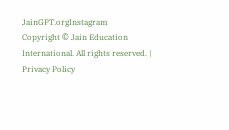JainGPT.orgInstagram
Copyright © Jain Education International. All rights reserved. | Privacy Policy